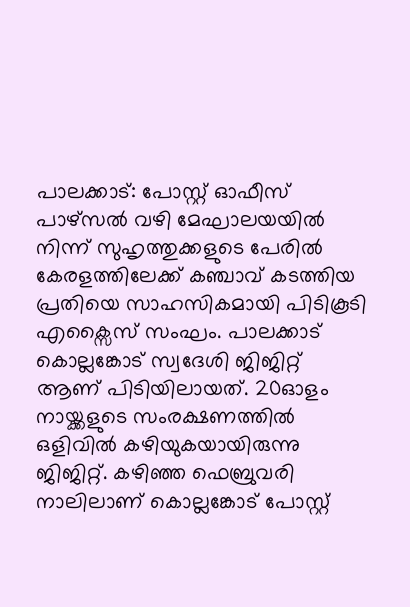പാലക്കാട്: പോസ്റ്റ് ഓഫീസ് പാഴ്സൽ വഴി മേഘാലയയിൽ നിന്ന് സുഹൃത്തുക്കളുടെ പേരിൽ കേരളത്തിലേക്ക് കഞ്ചാവ് കടത്തിയ പ്രതിയെ സാഹസികമായി പിടികൂടി എക്സൈസ് സംഘം. പാലക്കാട് കൊല്ലങ്കോട് സ്വദേശി ജിജിറ്റ് ആണ് പിടിയിലായത്. 20ഓളം നായ്ക്കളുടെ സംരക്ഷണത്തിൽ ഒളിവിൽ കഴിയുകയായിരുന്നു ജിജിറ്റ്. കഴിഞ്ഞ ഫെബ്രുവരി നാലിലാണ് കൊല്ലങ്കോട് പോസ്റ്റ്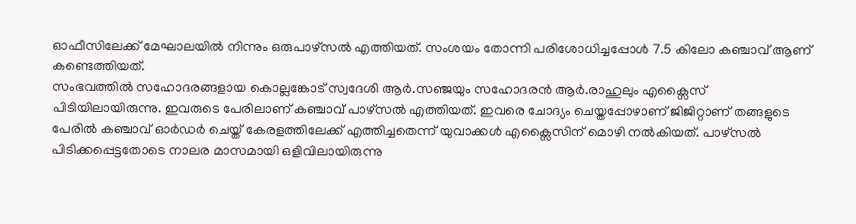ഓഫീസിലേക്ക് മേഘാലയിൽ നിന്നും ഒരുപാഴ്സൽ എത്തിയത്. സംശയം തോന്നി പരിശോധിച്ചപ്പോൾ 7.5 കിലോ കഞ്ചാവ് ആണ് കണ്ടെത്തിയത്.
സംഭവത്തിൽ സഹോദരങ്ങളായ കൊല്ലങ്കോട് സ്വദേശി ആർ.സഞ്ജയും സഹോദരൻ ആർ.രാഹുലും എക്സൈസ് പിടിയിലായിരുന്നു. ഇവരുടെ പേരിലാണ് കഞ്ചാവ് പാഴ്സൽ എത്തിയത്. ഇവരെ ചോദ്യം ചെയ്തപ്പോഴാണ് ജിജിറ്റാണ് തങ്ങളുടെ പേരിൽ കഞ്ചാവ് ഓർഡർ ചെയ്ത് കേരളത്തിലേക്ക് എത്തിച്ചതെന്ന് യുവാക്കൾ എക്സൈസിന് മൊഴി നൽകിയത്. പാഴ്സൽ പിടിക്കപ്പെട്ടതോടെ നാലര മാസമായി ഒളിവിലായിരുന്നു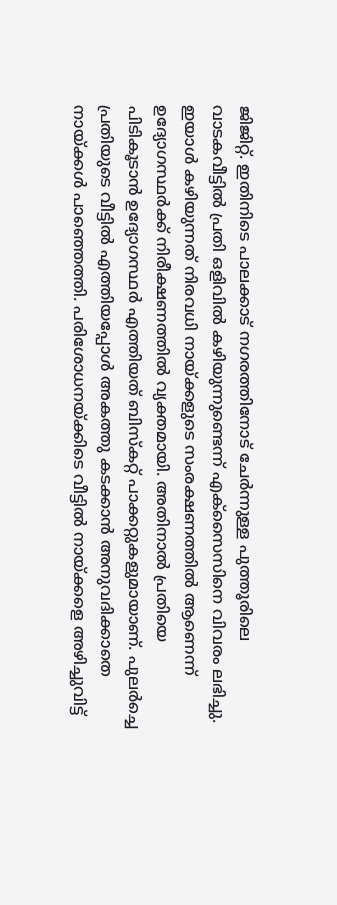ജിജിറ്റ്. ഇതിനിടെ പാലക്കാട് നഗരത്തിനോട് ചേർന്നുള്ള പുത്തൂരിലെ വാടകവീട്ടിൽ പ്രതി ഒളിവിൽ കഴിയുന്നുണ്ടെന്ന് എക്സൈസിനെ വിവരം ലഭിച്ചു.
ഇയാൾ കഴിയുന്നത് നിരവധി നായ്ക്കളുടെ സംരക്ഷണത്തിൽ ആണെന്ന് ഉദ്യോഗസ്ഥർക്ക് നിരീക്ഷണത്തിൽ വ്യക്തമായി. അതിനാൽ പ്രതിയെ പിടികൂടാൻ ഉദ്യോഗസ്ഥർ എത്തിയത് ബിസ്കറ്റ് പാക്കറ്റുകളുമായാണ്. പുലർച്ചെ പ്രതിയുടെ വീട്ടിൽ എത്തിയപ്പോൾ അകത്തു കടക്കാൻ അനുവദിക്കാതെ നായ്ക്കൾ പാഞ്ഞെത്തി. പരിശോധനയ്ക്കിടെ വീട്ടിൽ നായ്ക്കളെ അഴിച്ചുവിട്ട്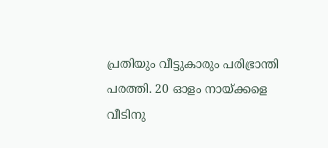പ്രതിയും വീട്ടുകാരും പരിഭ്രാന്തി പരത്തി. 20 ഓളം നായ്ക്കളെ വീടിനു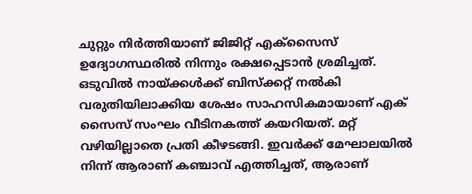ചുറ്റും നിർത്തിയാണ് ജിജിറ്റ് എക്സൈസ് ഉദ്യോഗസ്ഥരിൽ നിന്നും രക്ഷപ്പെടാൻ ശ്രമിച്ചത്.
ഒടുവിൽ നായ്ക്കൾക്ക് ബിസ്ക്കറ്റ് നൽകി വരുതിയിലാക്കിയ ശേഷം സാഹസികമായാണ് എക് സൈസ് സംഘം വീടിനകത്ത് കയറിയത്. മറ്റ് വഴിയില്ലാതെ പ്രതി കീഴടങ്ങി. ഇവർക്ക് മേഘാലയിൽ നിന്ന് ആരാണ് കഞ്ചാവ് എത്തിച്ചത്, ആരാണ്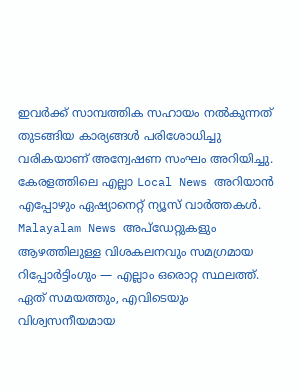ഇവർക്ക് സാമ്പത്തിക സഹായം നൽകുന്നത് തുടങ്ങിയ കാര്യങ്ങൾ പരിശോധിച്ചു വരികയാണ് അന്വേഷണ സംഘം അറിയിച്ചു.
കേരളത്തിലെ എല്ലാ Local News അറിയാൻ എപ്പോഴും ഏഷ്യാനെറ്റ് ന്യൂസ് വാർത്തകൾ. Malayalam News അപ്ഡേറ്റുകളും ആഴത്തിലുള്ള വിശകലനവും സമഗ്രമായ റിപ്പോർട്ടിംഗും — എല്ലാം ഒരൊറ്റ സ്ഥലത്ത്. ഏത് സമയത്തും, എവിടെയും വിശ്വസനീയമായ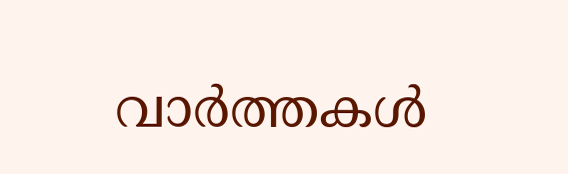വാർത്തകൾ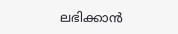ലഭിക്കാൻ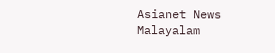Asianet News Malayalam